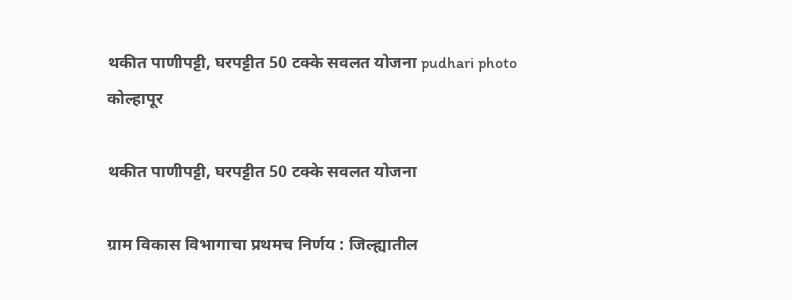थकीत पाणीपट्टी, घरपट्टीत 50 टक्के सवलत योजना pudhari photo
कोल्हापूर

थकीत पाणीपट्टी, घरपट्टीत 50 टक्के सवलत योजना

ग्राम विकास विभागाचा प्रथमच निर्णय : जिल्ह्यातील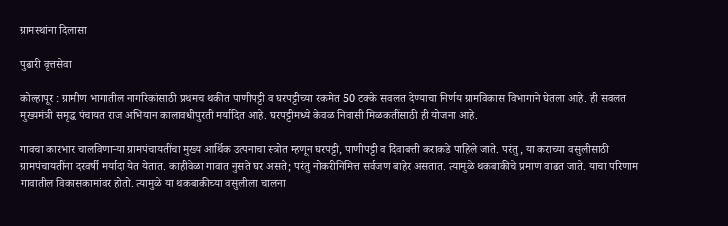ग्रामस्थांना दिलासा

पुढारी वृत्तसेवा

कोल्हापूर : ग्रामीण भागातील नागरिकांसाठी प्रथमच थकीत पाणीपट्टी व घरपट्टीच्या रकमेत 50 टक्के सवलत देण्याचा निर्णय ग्रामविकास विभागाने घेतला आहे. ही सवलत मुख्यमंत्री समृद्ध पंचायत राज अभियान कालावधीपुरती मर्यादित आहे. घरपट्टीमध्ये केवळ निवासी मिळकतींसाठी ही योजना आहे.

गावचा कारभार चालविणार्‍या ग्रामपंचायतींचा मुख्य आर्थिक उत्पनाचा स्त्रोत म्हणून घरपट्टी, पाणीपट्टी व दिवाबत्ती कराकडे पाहिले जाते. परंतु, या कराच्या वसुलीसाठी ग्रामपंचायतींना दरवर्षी मर्यादा येत येतात. काहीवेळा गावात नुसते घर असते; परंतु नोकरीनिमित्त सर्वजण बाहेर असतात. त्यामुळे थकबाकीचे प्रमाण वाढत जाते. याचा परिणाम गावातील विकासकामांवर होतो. त्यामुळे या थकबाकीच्या वसुलीला चालना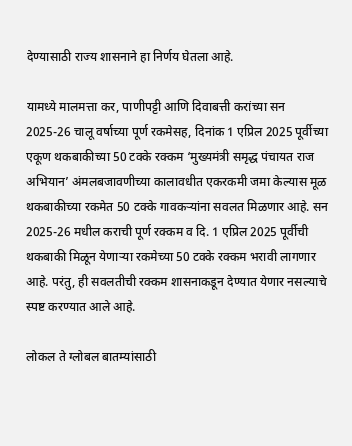देण्यासाठी राज्य शासनाने हा निर्णय घेतला आहे.

यामध्ये मालमत्ता कर, पाणीपट्टी आणि दिवाबत्ती करांच्या सन 2025-26 चालू वर्षाच्या पूर्ण रकमेसह, दिनांक 1 एप्रिल 2025 पूर्वीच्या एकूण थकबाकीच्या 50 टक्के रक्कम ‘मुख्यमंत्री समृद्ध पंचायत राज अभियान’ अंमलबजावणीच्या कालावधीत एकरकमी जमा केल्यास मूळ थकबाकीच्या रकमेत 50 टक्के गावकर्‍यांना सवलत मिळणार आहे. सन 2025-26 मधील कराची पूर्ण रक्कम व दि. 1 एप्रिल 2025 पूर्वीची थकबाकी मिळून येणार्‍या रकमेच्या 50 टक्के रक्कम भरावी लागणार आहे. परंतु, ही सवलतीची रक्कम शासनाकडून देण्यात येणार नसल्याचे स्पष्ट करण्यात आले आहे.

लोकल ते ग्लोबल बातम्यांसाठी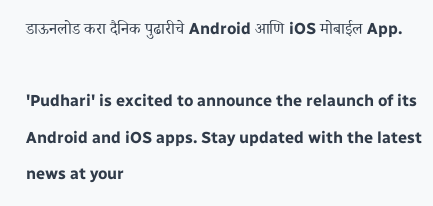डाऊनलोड करा दैनिक पुढारीचे Android आणि iOS मोबाईल App.

'Pudhari' is excited to announce the relaunch of its Android and iOS apps. Stay updated with the latest news at your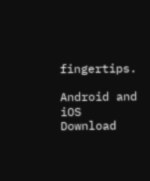fingertips.

Android and iOS Download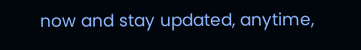now and stay updated, anytime,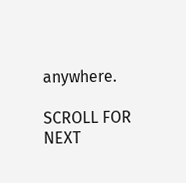anywhere.

SCROLL FOR NEXT